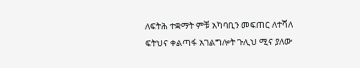ለፍትሕ ተቋማት ምቹ አካባቢን መፍጠር ለተሻለ ፍትህና ቀልጣፋ አገልግሎት ጉሊህ ሚና ያለው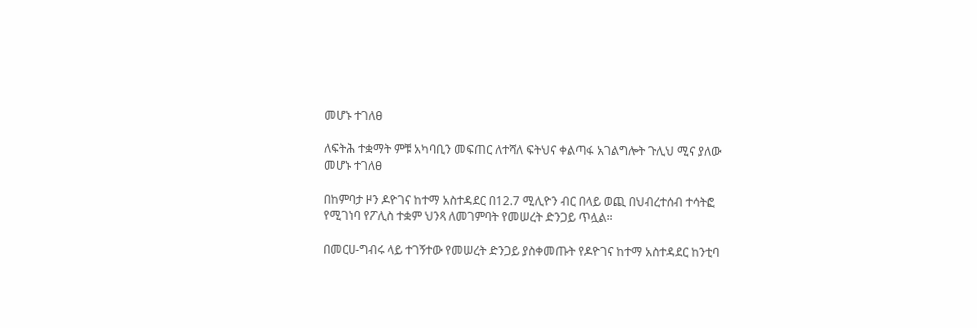መሆኑ ተገለፀ

ለፍትሕ ተቋማት ምቹ አካባቢን መፍጠር ለተሻለ ፍትህና ቀልጣፋ አገልግሎት ጉሊህ ሚና ያለው መሆኑ ተገለፀ

በከምባታ ዞን ዶዮገና ከተማ አስተዳደር በ12.7 ሚሊዮን ብር በላይ ወጪ በህብረተሰብ ተሳትፎ የሚገነባ የፖሊስ ተቋም ህንጻ ለመገምባት የመሠረት ድንጋይ ጥሏል።

በመርሀ-ግብሩ ላይ ተገኝተው የመሠረት ድንጋይ ያስቀመጡት የዶዮገና ከተማ አስተዳደር ከንቲባ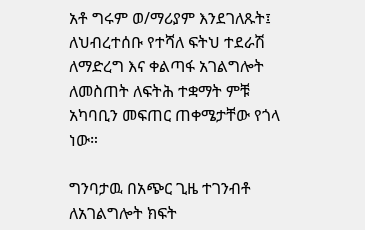አቶ ግሩም ወ/ማሪያም እንደገለጹት፤ ለህብረተሰቡ የተሻለ ፍትህ ተደራሽ ለማድረግ እና ቀልጣፋ አገልግሎት ለመስጠት ለፍትሕ ተቋማት ምቹ አካባቢን መፍጠር ጠቀሜታቸው የጎላ ነው።

ግንባታዉ በአጭር ጊዜ ተገንብቶ ለአገልግሎት ክፍት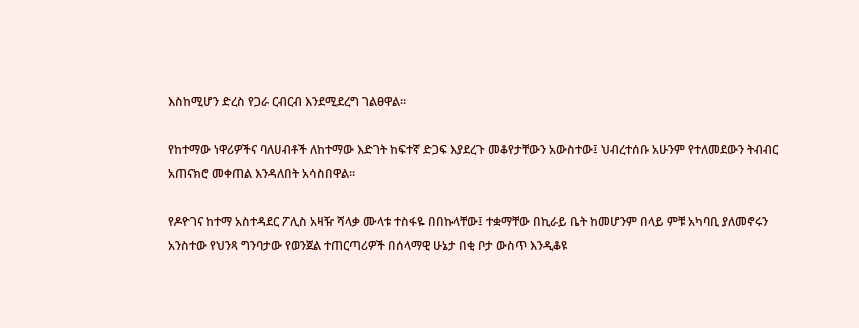እስከሚሆን ድረስ የጋራ ርብርብ እንደሚደረግ ገልፀዋል።

የከተማው ነዋሪዎችና ባለሀብቶች ለከተማው እድገት ከፍተኛ ድጋፍ እያደረጉ መቆየታቸውን አውስተው፤ ህብረተሰቡ አሁንም የተለመደውን ትብብር አጠናክሮ መቀጠል እንዳለበት አሳስበዋል።

የዶዮገና ከተማ አስተዳደር ፖሊስ አዛዥ ሻላቃ ሙላቱ ተስፋዬ በበኩላቸው፤ ተቋማቸው በኪራይ ቤት ከመሆንም በላይ ምቹ አካባቢ ያለመኖሩን አንስተው የህንጻ ግንባታው የወንጀል ተጠርጣሪዎች በሰላማዊ ሁኔታ በቂ ቦታ ውስጥ እንዲቆዩ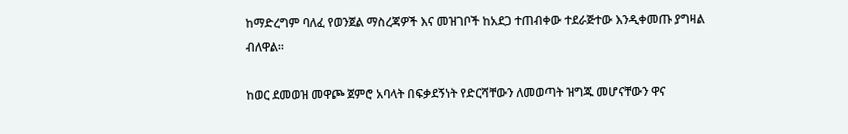ከማድረግም ባለፈ የወንጀል ማስረጃዎች እና መዝገቦች ከአደጋ ተጠብቀው ተደራጅተው እንዲቀመጡ ያግዛል ብለዋል።

ከወር ደመወዝ መዋጮ ጀምሮ አባላት በፍቃደኝነት የድርሻቸውን ለመወጣት ዝግጁ መሆናቸውን ዋና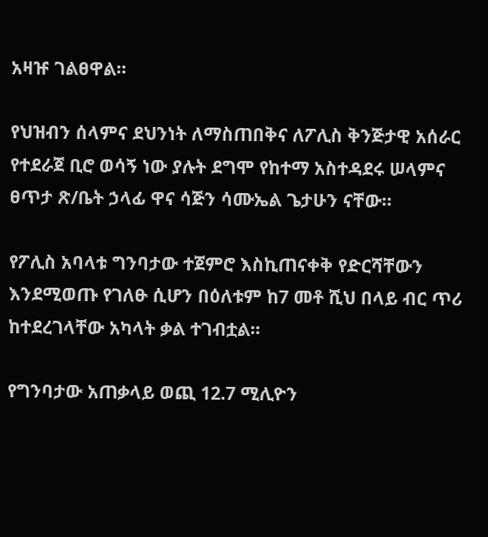አዛዡ ገልፀዋል።

የህዝብን ሰላምና ደህንነት ለማስጠበቅና ለፖሊስ ቅንጅታዊ አሰራር የተደራጀ ቢሮ ወሳኝ ነው ያሉት ደግሞ የከተማ አስተዳደሩ ሠላምና ፀጥታ ጽ/ቤት ኃላፊ ዋና ሳጅን ሳሙኤል ጌታሁን ናቸው።

የፖሊስ አባላቱ ግንባታው ተጀምሮ እስኪጠናቀቅ የድርሻቸውን እንደሚወጡ የገለፁ ሲሆን በዕለቱም ከ7 መቶ ሺህ በላይ ብር ጥሪ ከተደረገላቸው አካላት ቃል ተገብቷል።

የግንባታው አጠቃላይ ወጪ 12.7 ሚሊዮን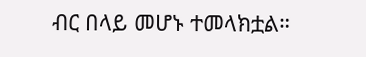ብር በላይ መሆኑ ተመላክቷል።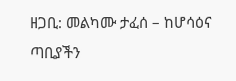ዘጋቢ: መልካሙ ታፈሰ – ከሆሳዕና ጣቢያችን